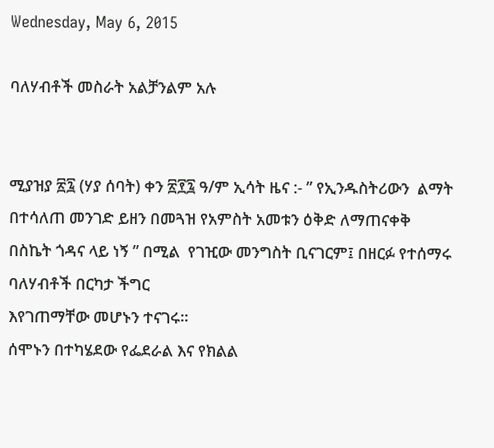Wednesday, May 6, 2015

ባለሃብቶች መስራት አልቻንልም አሉ


ሚያዝያ ፳፯ (ሃያ ሰባት) ቀን ፳፻፯ ዓ/ም ኢሳት ዜና :- ” የኢንዱስትሪውን  ልማት በተሳለጠ መንገድ ይዘን በመጓዝ የአምስት አመቱን ዕቅድ ለማጠናቀቅ  በስኬት ጎዳና ላይ ነኝ ” በሚል  የገዢው መንግስት ቢናገርም፤ በዘርፉ የተሰማሩ ባለሃብቶች በርካታ ችግር
እየገጠማቸው መሆኑን ተናገሩ፡፡
ሰሞኑን በተካሄደው የፌደራል እና የክልል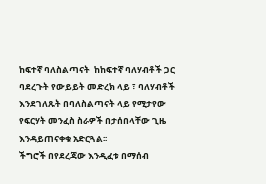ከፍተኛ ባለስልጣናት  ከከፍተኛ ባለሃብቶች ጋር ባደረጉት የውይይት መድረክ ላይ ፣ ባለሃብቶች  እንደገለጹት በባለስልጣናት ላይ የሚታየው የፍርሃት መንፈስ ስራዎች በታሰበላቸው ጊዜ እንዳይጠናቀቁ አድርጓል፡፡
ችግሮች በየደረጃው እንዲፈቱ በማሰብ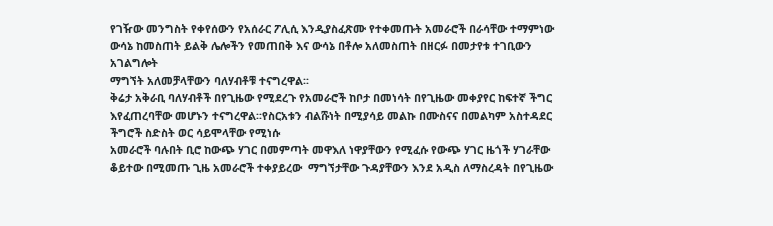የገዥው መንግስት የቀየሰውን የአሰራር ፖሊሲ እንዲያስፈጽሙ የተቀመጡት አመራሮች በራሳቸው ተማምነው ውሳኔ ከመስጠት ይልቅ ሌሎችን የመጠበቅ እና ውሳኔ በቶሎ አለመስጠት በዘርፉ በመታየቱ ተገቢውን አገልግሎት
ማግኘት አለመቻላቸውን ባለሃብቶቹ ተናግረዋል፡፡
ቅሬታ አቅራቢ ባለሃብቶች በየጊዜው የሚደረጉ የአመራሮች ከቦታ በመነሳት በየጊዜው መቀያየር ከፍተኛ ችግር እየፈጠረባቸው መሆኑን ተናግረዋል፡፡የስርአቱን ብልሹነት በሚያሳይ መልኩ በሙስናና በመልካም አስተዳደር ችግሮች ስድስት ወር ሳይሞላቸው የሚነሱ
አመራሮች ባሉበት ቢሮ ከውጭ ሃገር በመምጣት መዋእለ ነዋያቸውን የሚፈሱ የውጭ ሃገር ዜጎች ሃገራቸው ቆይተው በሚመጡ ጊዜ አመራሮች ተቀያይረው  ማግኘታቸው ጉዳያቸውን እንደ አዲስ ለማስረዳት በየጊዜው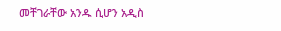መቸገራቸው አንዱ ሲሆን አዲስ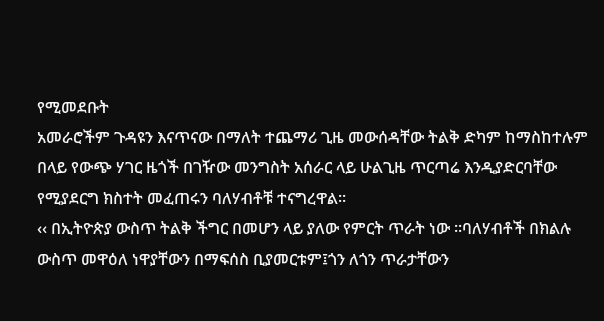የሚመደቡት
አመራሮችም ጉዳዩን እናጥናው በማለት ተጨማሪ ጊዜ መውሰዳቸው ትልቅ ድካም ከማስከተሉም በላይ የውጭ ሃገር ዜጎች በገዥው መንግስት አሰራር ላይ ሁልጊዜ ጥርጣሬ እንዲያድርባቸው የሚያደርግ ክስተት መፈጠሩን ባለሃብቶቹ ተናግረዋል፡፡
‹‹ በኢትዮጵያ ውስጥ ትልቅ ችግር በመሆን ላይ ያለው የምርት ጥራት ነው ፡፡ባለሃብቶች በክልሉ ውስጥ መዋዕለ ነዋያቸውን በማፍሰስ ቢያመርቱም፤ጎን ለጎን ጥራታቸውን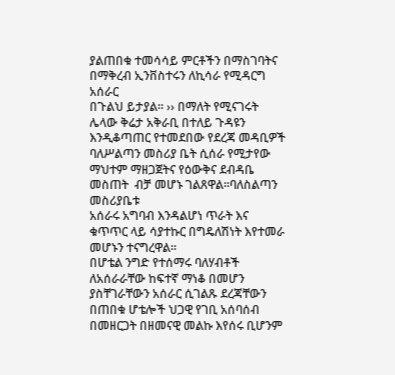ያልጠበቁ ተመሳሳይ ምርቶችን በማስገባትና በማቅረብ ኢንቨስተሩን ለኪሳራ የሚዳርግ አሰራር
በጉልህ ይታያል፡፡ ›› በማለት የሚናገሩት ሌላው ቅሬታ አቅራቢ በተለይ ጉዳዩን እንዲቆጣጠር የተመደበው የደረጃ መዳቢዎች ባለሥልጣን መስሪያ ቤት ሲሰራ የሚታየው ማህተም ማዘጋጀትና የዕውቅና ደብዳቤ መስጠት  ብቻ መሆኑ ገልጸዋል፡፡ባለስልጣን መስሪያቤቱ
አሰራሩ አግባብ እንዳልሆነ ጥራት እና ቁጥጥር ላይ ሳያተኩር በግዴለሽነት እየተመራ መሆኑን ተናግረዋል፡፡
በሆቴል ንግድ የተሰማሩ ባለሃብቶች ለአሰራራቸው ከፍተኛ ማነቆ በመሆን ያስቸገራቸውን አሰራር ሲገልጹ ደረጃቸውን በጠበቁ ሆቴሎች ህጋዊ የገቢ አሰባሰብ በመዘርጋት በዘመናዊ መልኩ እየሰሩ ቢሆንም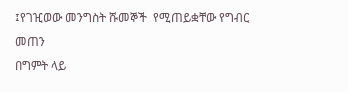፤የገዢወው መንግስት ሹመኞች  የሚጠይቋቸው የግብር መጠን
በግምት ላይ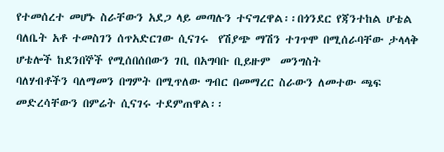የተመሰረተ መሆኑ ስራቸውን አደጋ ላይ መጣሉን ተናግረዋል፡፡በጎንደር የጃንተከል ሆቴል ባለቤት አቶ ተመስገን ሰጥአድርገው ሲናገሩ  የሽያጭ ማሽን ተገጥሞ በሚሰራባቸው ታላላቅ ሆቴሎች ከደንበኞች የሚሰበሰበውን ገቢ በአግባቡ ቢይዙም  መንግስት
ባለሃብቶችን ባለማመን በግምት በሚጥለው ግብር በመማረር ስራውን ለመተው ጫፍ መድረሳቸውን በምሬት ሲናገሩ ተደምጠዋል፡፡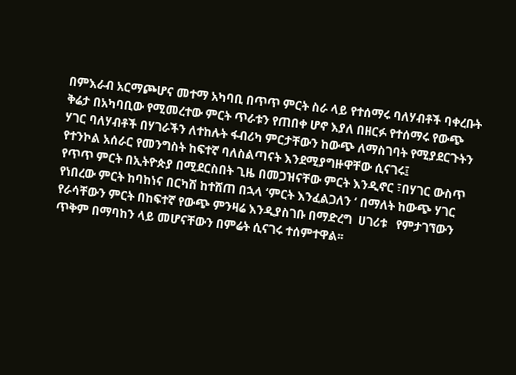በምእራብ አርማጮሆና መተማ አካባቢ በጥጥ ምርት ስራ ላይ የተሰማሩ ባለሃብቶች ባቀረቡት ቅሬታ በአካባቢው የሚመረተው ምርት ጥራቱን የጠበቀ ሆኖ እያለ በዘርፉ የተሰማሩ የውጭ ሃገር ባለሃብቶች በሃገራችን ለተከሉት ፋብሪካ ምርታቸውን ከውጭ ለማስገባት የሚያደርጉትን የተንኮል አሰራር የመንግስት ከፍተኛ ባለስልጣናት እንደሚያግዙዋቸው ሲናገሩ፤
የጥጥ ምርት በኢትዮጵያ በሚደርስበት ጊዜ በመጋዝናቸው ምርት እንዲኖር ፣በሃገር ውስጥ የነበረው ምርት ከባከነና በርካሽ ከተሸጠ በኋላ ‘ምርት እንፈልጋለን ‘ በማለት ከውጭ ሃገር የራሳቸውን ምርት በከፍተኛ የውጭ ምንዛሬ እንዲያስገቡ በማድረግ  ሀገሪቱ   የምታገኘውን
ጥቅም በማባከን ላይ መሆናቸውን በምሬት ሲናገሩ ተሰምተዋል፡፡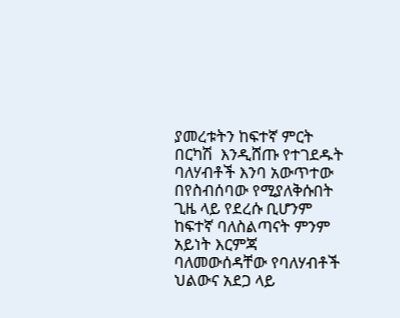ያመረቱትን ከፍተኛ ምርት በርካሽ  እንዲሸጡ የተገደዱት ባለሃብቶች እንባ አውጥተው በየስብሰባው የሚያለቅሱበት ጊዜ ላይ የደረሱ ቢሆንም ከፍተኛ ባለስልጣናት ምንም አይነት እርምጃ ባለመውሰዳቸው የባለሃብቶች ህልውና አደጋ ላይ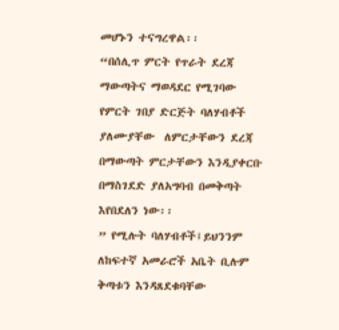መሆኑን ተናግረዋል፡፡
“በሰሊጥ ምርት የጥራት ደረጃ ማውጣትና ማወዳደር የሚገባው የምርት ገበያ ድርጅት ባለሃብቶች ያለሙያቸው  ለምርታቸውን ደረጃ በማውጣት ምርታቸውን እንዲያቀርቡ  በማስገደድ ያለአግባብ በመቅጣት እየበደለን ነው፡፡
” የሚሉት ባለሃብቶች፤ይህንንም ለከፍተኛ አመራሮች አቤት ቢሉም ቅጣቱን እንዳጸደቁባቸው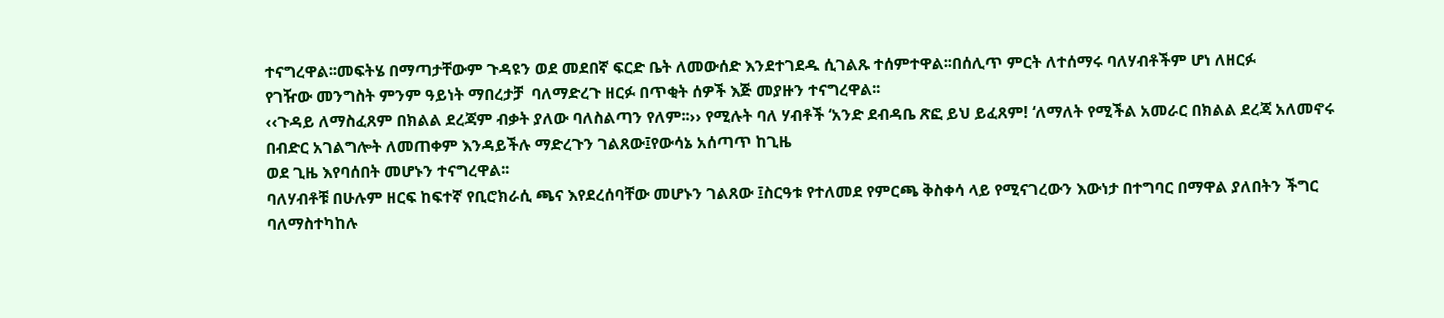ተናግረዋል፡፡መፍትሄ በማጣታቸውም ጉዳዩን ወደ መደበኛ ፍርድ ቤት ለመውሰድ እንደተገደዱ ሲገልጹ ተሰምተዋል፡፡በሰሊጥ ምርት ለተሰማሩ ባለሃብቶችም ሆነ ለዘርፉ
የገዥው መንግስት ምንም ዓይነት ማበረታቻ  ባለማድረጉ ዘርፉ በጥቂት ሰዎች እጅ መያዙን ተናግረዋል፡፡
‹‹ጉዳይ ለማስፈጸም በክልል ደረጃም ብቃት ያለው ባለስልጣን የለም፡፡›› የሚሉት ባለ ሃብቶች ‘አንድ ደብዳቤ ጽፎ ይህ ይፈጸም! ‘ለማለት የሚችል አመራር በክልል ደረጃ አለመኖሩ በብድር አገልግሎት ለመጠቀም እንዳይችሉ ማድረጉን ገልጸው፤የውሳኔ አሰጣጥ ከጊዜ
ወደ ጊዜ እየባሰበት መሆኑን ተናግረዋል፡፡
ባለሃብቶቹ በሁሉም ዘርፍ ከፍተኛ የቢሮክራሲ ጫና እየደረሰባቸው መሆኑን ገልጸው ፤ስርዓቱ የተለመደ የምርጫ ቅስቀሳ ላይ የሚናገረውን እውነታ በተግባር በማዋል ያለበትን ችግር ባለማስተካከሉ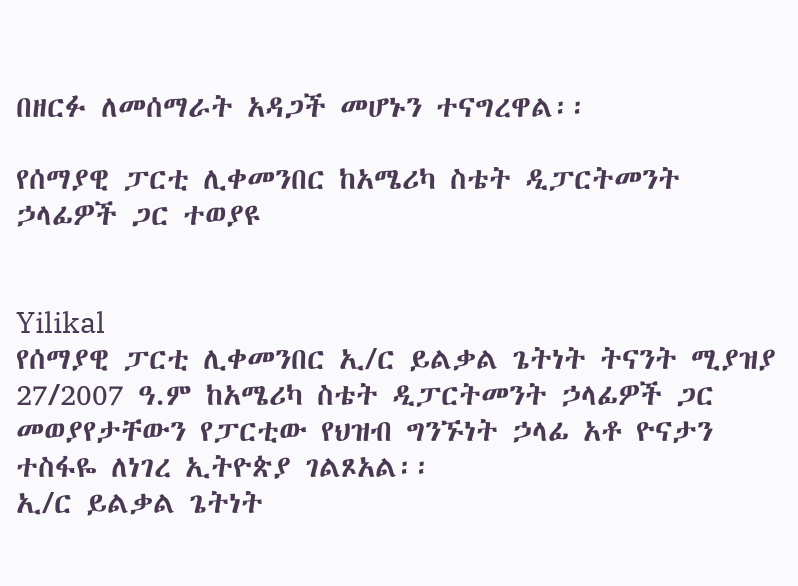በዘርፉ ለመሰማራት አዳጋች መሆኑን ተናግረዋል፡፡

የሰማያዊ ፓርቲ ሊቀመንበር ከአሜሪካ ስቴት ዲፓርትመንት ኃላፊዎች ጋር ተወያዩ


Yilikal
የሰማያዊ ፓርቲ ሊቀመንበር ኢ/ር ይልቃል ጌትነት ትናንት ሚያዝያ 27/2007 ዓ.ም ከአሜሪካ ስቴት ዲፓርትመንት ኃላፊዎች ጋር መወያየታቸውን የፓርቲው የህዝብ ግንኙነት ኃላፊ አቶ ዮናታን ተስፋዬ ለነገረ ኢትዮጵያ ገልጾአል፡፡
ኢ/ር ይልቃል ጌትነት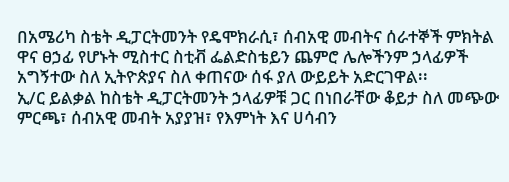በአሜሪካ ስቴት ዲፓርትመንት የዴሞክራሲ፣ ሰብአዊ መብትና ሰራተኞች ምክትል ዋና ፀኃፊ የሆኑት ሚስተር ስቲቭ ፌልድስቴይን ጨምሮ ሌሎችንም ኃላፊዎች አግኝተው ስለ ኢትዮጵያና ስለ ቀጠናው ሰፋ ያለ ውይይት አድርገዋል፡፡
ኢ/ር ይልቃል ከስቴት ዲፓርትመንት ኃላፊዎቹ ጋር በነበራቸው ቆይታ ስለ መጭው ምርጫ፣ ሰብአዊ መብት አያያዝ፣ የእምነት እና ሀሳብን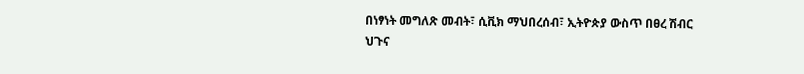በነፃነት መግለጽ መብት፣ ሲቪክ ማህበረሰብ፣ ኢትዮጵያ ውስጥ በፀረ ሽብር ህጉና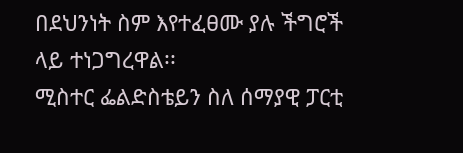በደህንነት ስም እየተፈፀሙ ያሉ ችግሮች ላይ ተነጋግረዋል፡፡
ሚስተር ፌልድስቴይን ስለ ሰማያዊ ፓርቲ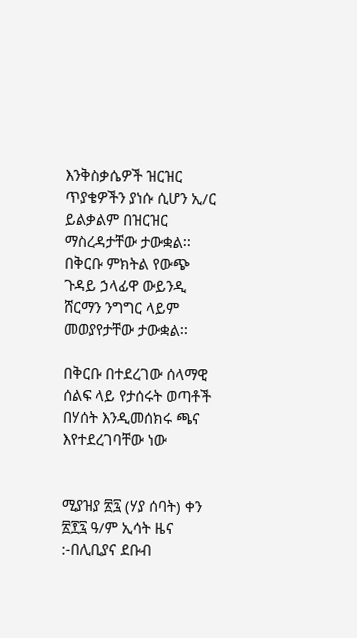እንቅስቃሴዎች ዝርዝር ጥያቄዎችን ያነሱ ሲሆን ኢ/ር ይልቃልም በዝርዝር ማስረዳታቸው ታውቋል፡፡ በቅርቡ ምክትል የውጭ ጉዳይ ኃላፊዋ ውይንዲ ሸርማን ንግግር ላይም መወያየታቸው ታውቋል፡፡

በቅርቡ በተደረገው ሰላማዊ ሰልፍ ላይ የታሰሩት ወጣቶች በሃሰት እንዲመሰክሩ ጫና እየተደረገባቸው ነው


ሚያዝያ ፳፯ (ሃያ ሰባት) ቀን ፳፻፯ ዓ/ም ኢሳት ዜና :-በሊቢያና ደቡብ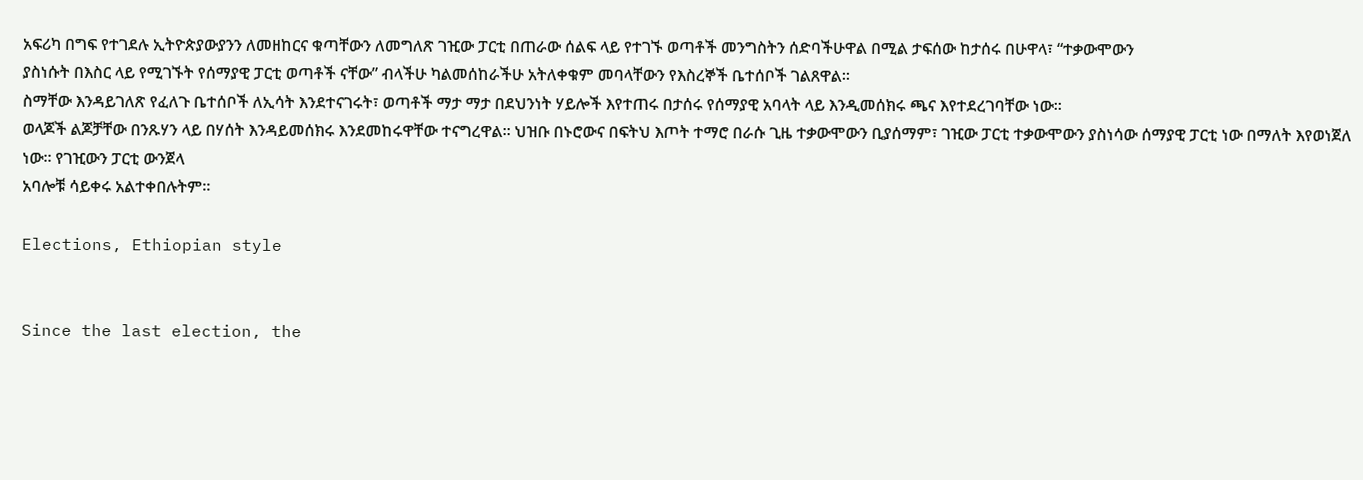አፍሪካ በግፍ የተገደሉ ኢትዮጵያውያንን ለመዘከርና ቁጣቸውን ለመግለጽ ገዢው ፓርቲ በጠራው ሰልፍ ላይ የተገኙ ወጣቶች መንግስትን ሰድባችሁዋል በሚል ታፍሰው ከታሰሩ በሁዋላ፣ “ተቃውሞውን
ያስነሱት በእስር ላይ የሚገኙት የሰማያዊ ፓርቲ ወጣቶች ናቸው” ብላችሁ ካልመሰከራችሁ አትለቀቁም መባላቸውን የእስረኞች ቤተሰቦች ገልጸዋል።
ስማቸው እንዳይገለጽ የፈለጉ ቤተሰቦች ለኢሳት እንደተናገሩት፣ ወጣቶች ማታ ማታ በደህንነት ሃይሎች እየተጠሩ በታሰሩ የሰማያዊ አባላት ላይ እንዲመሰክሩ ጫና እየተደረገባቸው ነው።
ወላጆች ልጆቻቸው በንጹሃን ላይ በሃሰት እንዳይመሰክሩ እንደመከሩዋቸው ተናግረዋል። ህዝቡ በኑሮውና በፍትህ እጦት ተማሮ በራሱ ጊዜ ተቃውሞውን ቢያሰማም፣ ገዢው ፓርቲ ተቃውሞውን ያስነሳው ሰማያዊ ፓርቲ ነው በማለት እየወነጀለ ነው። የገዢውን ፓርቲ ውንጀላ
አባሎቹ ሳይቀሩ አልተቀበሉትም።

Elections, Ethiopian style


Since the last election, the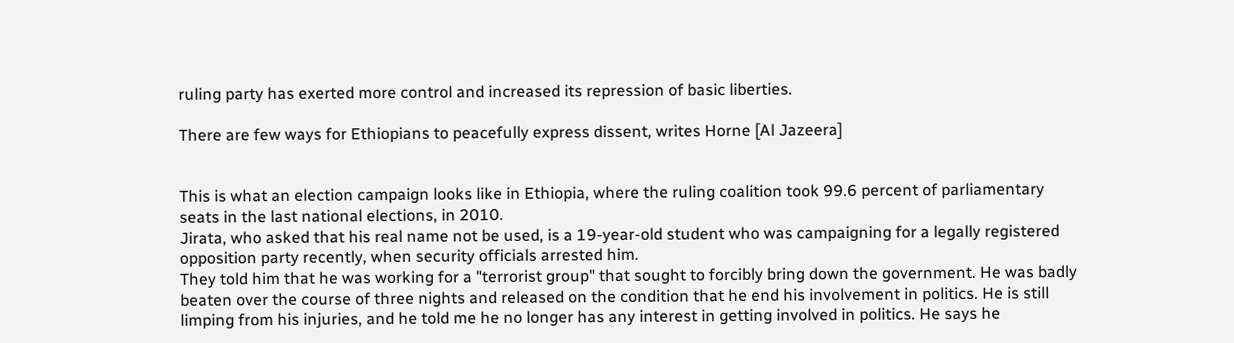ruling party has exerted more control and increased its repression of basic liberties.

There are few ways for Ethiopians to peacefully express dissent, writes Horne [Al Jazeera]


This is what an election campaign looks like in Ethiopia, where the ruling coalition took 99.6 percent of parliamentary seats in the last national elections, in 2010.
Jirata, who asked that his real name not be used, is a 19-year-old student who was campaigning for a legally registered opposition party recently, when security officials arrested him.
They told him that he was working for a "terrorist group" that sought to forcibly bring down the government. He was badly beaten over the course of three nights and released on the condition that he end his involvement in politics. He is still limping from his injuries, and he told me he no longer has any interest in getting involved in politics. He says he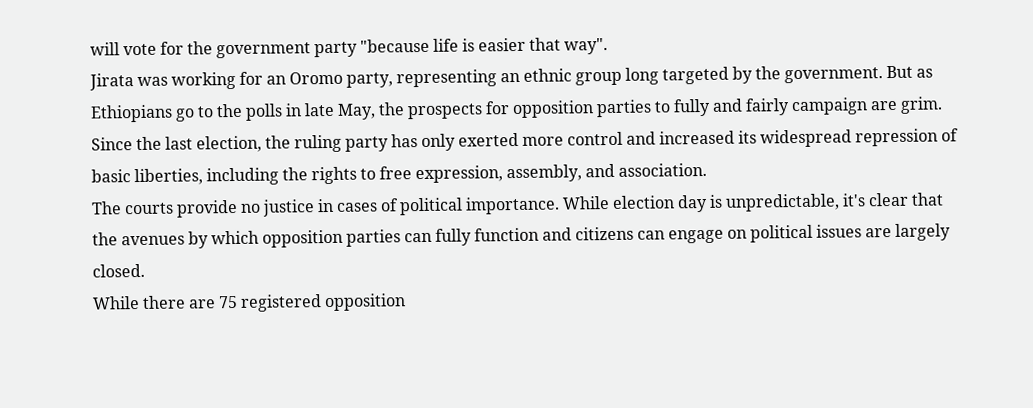will vote for the government party "because life is easier that way".
Jirata was working for an Oromo party, representing an ethnic group long targeted by the government. But as Ethiopians go to the polls in late May, the prospects for opposition parties to fully and fairly campaign are grim.
Since the last election, the ruling party has only exerted more control and increased its widespread repression of basic liberties, including the rights to free expression, assembly, and association.
The courts provide no justice in cases of political importance. While election day is unpredictable, it's clear that the avenues by which opposition parties can fully function and citizens can engage on political issues are largely closed.
While there are 75 registered opposition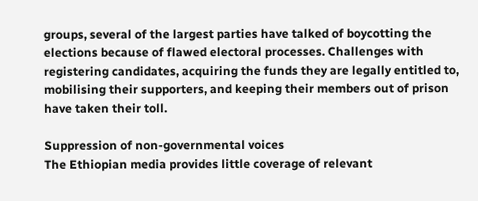groups, several of the largest parties have talked of boycotting the elections because of flawed electoral processes. Challenges with registering candidates, acquiring the funds they are legally entitled to, mobilising their supporters, and keeping their members out of prison have taken their toll.

Suppression of non-governmental voices
The Ethiopian media provides little coverage of relevant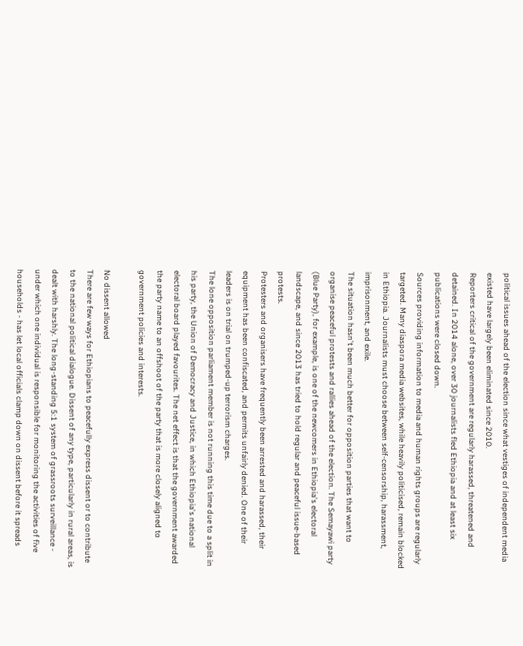political issues ahead of the election since what vestiges of independent media existed have largely been eliminated since 2010.
Reporters critical of the government are regularly harassed, threatened and detained. In 2014 alone, over 30 journalists fled Ethiopia and at least six publications were closed down.
Sources providing information to media and human rights groups are regularly targeted. Many diaspora media websites, while heavily politicised, remain blocked in Ethiopia. Journalists must choose between self-censorship, harassment, imprisonment, and exile.
The situation hasn't been much better for opposition parties that want to organise peaceful protests and rallies ahead of the election. The Semayawi party (Blue Party), for example, is one of the newcomers in Ethiopia's electoral landscape, and since 2013 has tried to hold regular and peaceful issue-based protests.
Protesters and organisers have frequently been arrested and harassed, their equipment has been confiscated, and permits unfairly denied. One of their leaders is on trial on trumped-up terrorism charges.
The lone opposition parliament member is not running this time due to a split in his party, the Union of Democracy and Justice, in which Ethiopia's national electoral board played favourites. The net effect is that the government awarded the party name to an offshoot of the party that is more closely aligned to government policies and interests.

No dissent allowed
There are few ways for Ethiopians to peacefully express dissent or to contribute to the national political dialogue. Dissent of any type, particularly in rural areas, is dealt with harshly. The long-standing 5:1 system of grassroots surveillance - under which one individual is responsible for monitoring the activities of five households - has let local officials clamp down on dissent before it spreads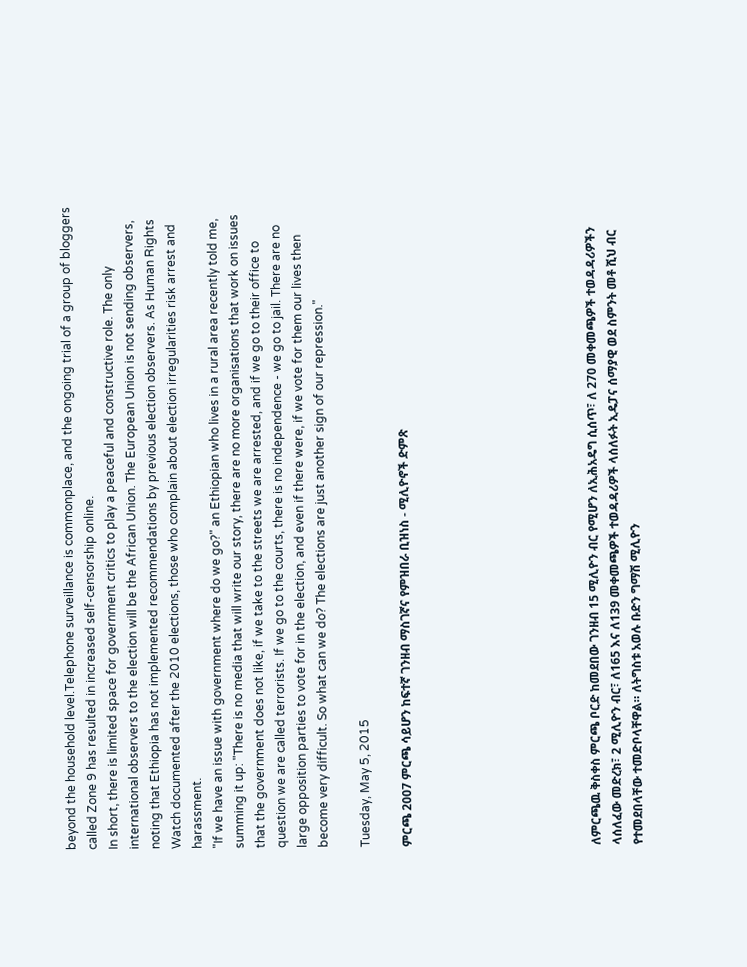beyond the household level.Telephone surveillance is commonplace, and the ongoing trial of a group of bloggers called Zone 9 has resulted in increased self-censorship online.
In short, there is limited space for government critics to play a peaceful and constructive role. The only international observers to the election will be the African Union. The European Union is not sending observers, noting that Ethiopia has not implemented recommendations by previous election observers. As Human Rights Watch documented after the 2010 elections, those who complain about election irregularities risk arrest and harassment.
"If we have an issue with government where do we go?" an Ethiopian who lives in a rural area recently told me, summing it up: "There is no media that will write our story, there are no more organisations that work on issues that the government does not like, if we take to the streets we are arrested, and if we go to their office to question we are called terrorists. If we go to the courts, there is no independence - we go to jail. There are no large opposition parties to vote for in the election, and even if there were, if we vote for them our lives then become very difficult. So what can we do? The elections are just another sign of our repression."

Tuesday, May 5, 2015

ምርጫ 2007 ምርጫ ሳይሆን ከፍተኛ ገንዘብ ማስገኛና የምዝበራ ቢዝነስ - ሚሊዮኖች ድምጽ








ለምርጫዉ ቅስቀስ ምርጫ ቦርድ ከመደበው ገንዘብ 15 ሚሊዮን ብር የሚሆን ለኢሕአዴግ ሲሰጥ፣ ለ 270 መቀመጫዎች ተወዳዳሪዎችን ላሰለፈው መድረክ፣ 2 ሚሊዮን ብር፣ ለ165 እና ለ139 መቀመጫዎች ተወዳዳሪዎች ላሰለፉት ኢዴፓና ሰማያዊ ወደ ስምንት መቶ ሺህ ብር የተመደበላቸው ተመድቦላቸዋል። ለትግስቱ አወሉ ቡድን ግማሽ ሚሊዮን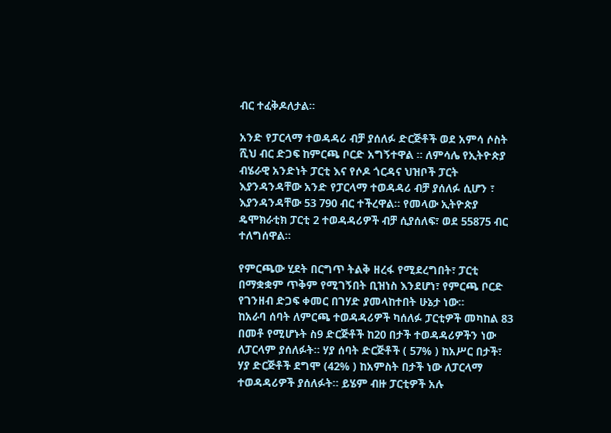ብር ተፈቅዶለታል።

አንድ የፓርላማ ተወዳዳሪ ብቻ ያሰለፉ ድርጅቶች ወደ አምሳ ሶስት ሺህ ብር ድጋፍ ከምርጫ ቦርድ አግኝተዋል ። ለምሳሌ የኢትዮጵያ ብሄራዊ አንድነት ፓርቲ እና የሶዶ ጎርዳና ህዝቦች ፓርት እያንዳንዳቸው አንድ የፓርላማ ተወዳዳሪ ብቻ ያሰለፉ ሲሆን ፣ እያንዳንዳቸው 53 790 ብር ተችረዋል። የመላው ኢትዮጵያ ዴሞክራቲክ ፓርቲ 2 ተወዳዳሪዎች ብቻ ሲያሰለፍ፣ ወደ 55875 ብር ተለግሰዋል።

የምርጫው ሂደት በርግጥ ትልቅ ዘረፋ የሚደረግበት፣ ፓርቲ በማቋቋም ጥቅም የሚገኝበት ቢዝነስ እንደሆነ፣ የምርጫ ቦርድ የገንዘብ ድጋፍ ቀመር በገሃድ ያመላከተበት ሁኔታ ነው።
ከአራባ ሰባት ለምርጫ ተወዳዳሪዎች ካሰለፉ ፓርቲዎች መካከል 83 በመቶ የሚሆኑት ስ9 ድርጅቶች ከ20 በታች ተወዳዳሪዎችን ነው ለፓርላም ያሰለፉት። ሃያ ሰባት ድርጅቶች ( 57% ) ከአሥር በታች፣ ሃያ ድርጅቶች ደግሞ (42% ) ከአምስት በታች ነው ለፓርላማ ተወዳዳሪዎች ያሰለፉት። ይሄም ብዙ ፓርቲዎች አሉ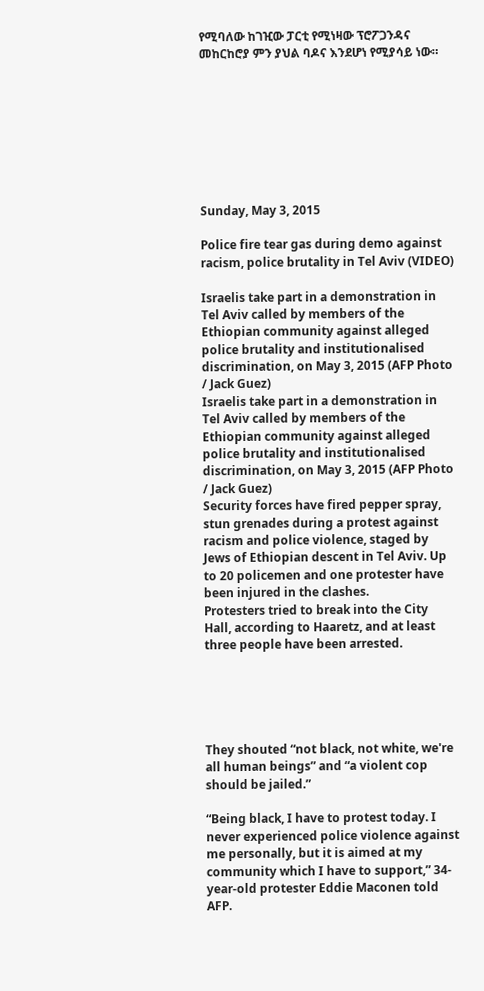የሚባለው ከገዢው ፓርቲ የሚነዛው ፕሮፖጋንዳና መከርከሮያ ምን ያህል ባዶና እንደሆነ የሚያሳይ ነው።








Sunday, May 3, 2015

Police fire tear gas during demo against racism, police brutality in Tel Aviv (VIDEO)

Israelis take part in a demonstration in Tel Aviv called by members of the Ethiopian community against alleged police brutality and institutionalised discrimination, on May 3, 2015 (AFP Photo / Jack Guez)
Israelis take part in a demonstration in Tel Aviv called by members of the Ethiopian community against alleged police brutality and institutionalised discrimination, on May 3, 2015 (AFP Photo / Jack Guez)
Security forces have fired pepper spray, stun grenades during a protest against racism and police violence, staged by Jews of Ethiopian descent in Tel Aviv. Up to 20 policemen and one protester have been injured in the clashes.
Protesters tried to break into the City Hall, according to Haaretz, and at least three people have been arrested.





They shouted “not black, not white, we're all human beings” and “a violent cop should be jailed.”

“Being black, I have to protest today. I never experienced police violence against me personally, but it is aimed at my community which I have to support,” 34-year-old protester Eddie Maconen told AFP.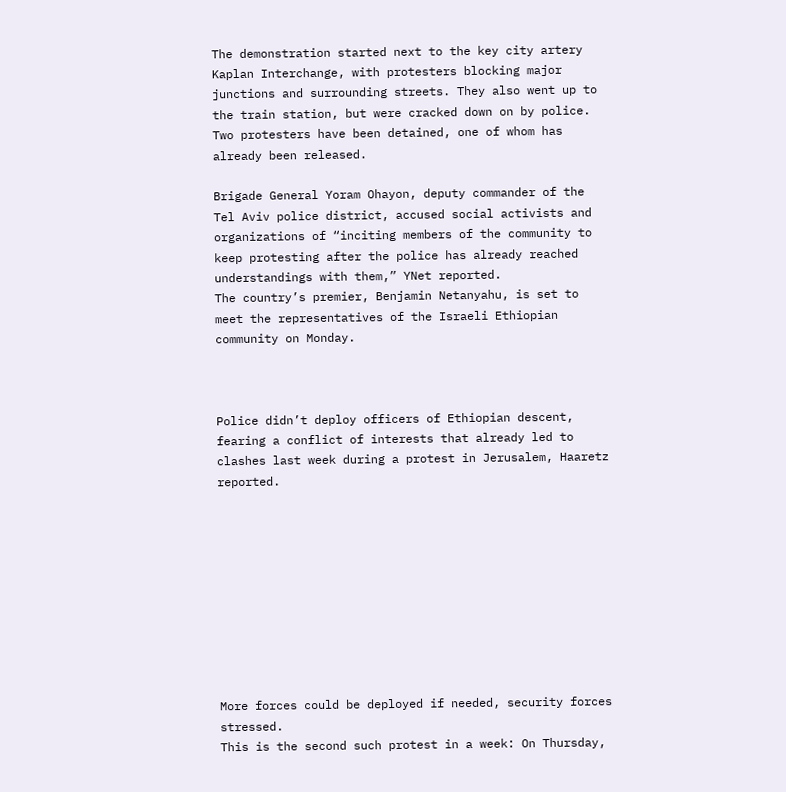The demonstration started next to the key city artery Kaplan Interchange, with protesters blocking major junctions and surrounding streets. They also went up to the train station, but were cracked down on by police.
Two protesters have been detained, one of whom has already been released.

Brigade General Yoram Ohayon, deputy commander of the Tel Aviv police district, accused social activists and organizations of “inciting members of the community to keep protesting after the police has already reached understandings with them,” YNet reported.
The country’s premier, Benjamin Netanyahu, is set to meet the representatives of the Israeli Ethiopian community on Monday.



Police didn’t deploy officers of Ethiopian descent, fearing a conflict of interests that already led to clashes last week during a protest in Jerusalem, Haaretz reported.










More forces could be deployed if needed, security forces stressed.
This is the second such protest in a week: On Thursday,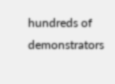hundreds of demonstrators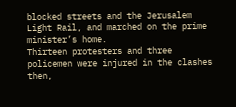blocked streets and the Jerusalem Light Rail, and marched on the prime minister’s home.
Thirteen protesters and three policemen were injured in the clashes then,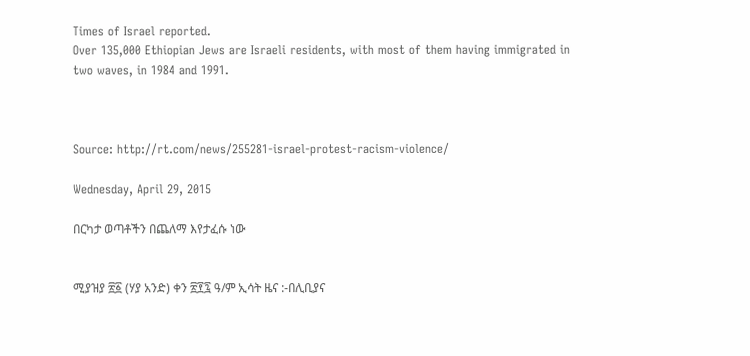Times of Israel reported.
Over 135,000 Ethiopian Jews are Israeli residents, with most of them having immigrated in two waves, in 1984 and 1991.



Source: http://rt.com/news/255281-israel-protest-racism-violence/

Wednesday, April 29, 2015

በርካታ ወጣቶችን በጨለማ እየታፈሱ ነው


ሚያዝያ ፳፩ (ሃያ አንድ) ቀን ፳፻፯ ዓ/ም ኢሳት ዜና :-በሊቢያና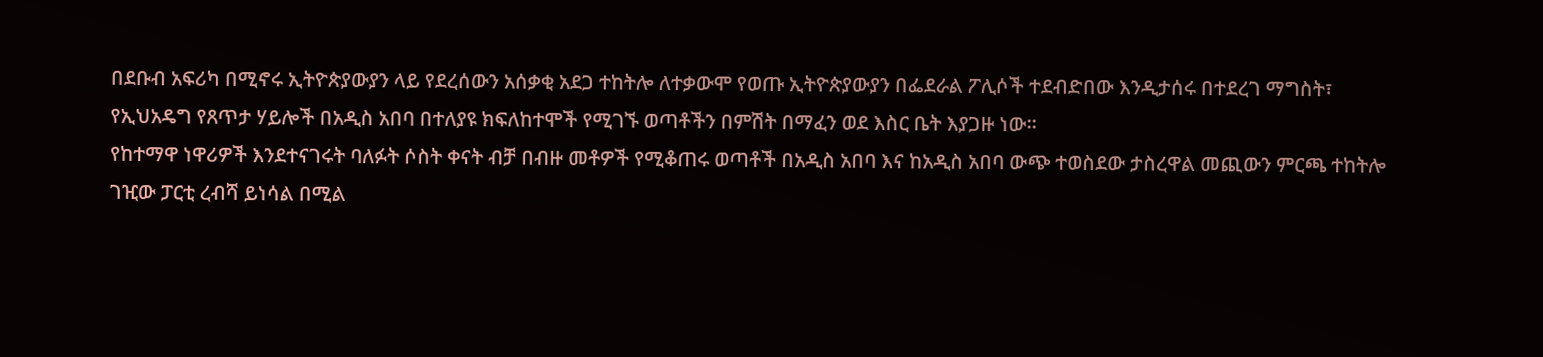በደቡብ አፍሪካ በሚኖሩ ኢትዮጵያውያን ላይ የደረሰውን አሰቃቂ አደጋ ተከትሎ ለተቃውሞ የወጡ ኢትዮጵያውያን በፌደራል ፖሊሶች ተደብድበው እንዲታሰሩ በተደረገ ማግስት፣ የኢህአዴግ የጸጥታ ሃይሎች በአዲስ አበባ በተለያዩ ክፍለከተሞች የሚገኙ ወጣቶችን በምሽት በማፈን ወደ እስር ቤት እያጋዙ ነው።
የከተማዋ ነዋሪዎች እንደተናገሩት ባለፉት ሶስት ቀናት ብቻ በብዙ መቶዎች የሚቆጠሩ ወጣቶች በአዲስ አበባ እና ከአዲስ አበባ ውጭ ተወስደው ታስረዋል መጪውን ምርጫ ተከትሎ ገዢው ፓርቲ ረብሻ ይነሳል በሚል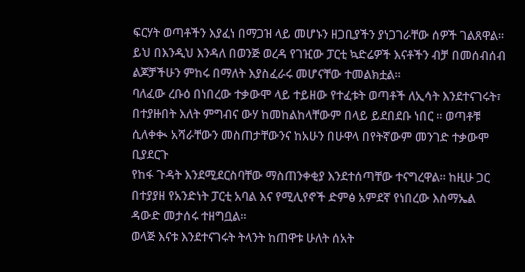ፍርሃት ወጣቶችን እያፈነ በማጋዝ ላይ መሆኑን ዘጋቢያችን ያነጋገራቸው ሰዎች ገልጸዋል።
ይህ በእንዲህ እንዳለ በወንጅ ወረዳ የገዢው ፓርቲ ኳድሬዎች እናቶችን ብቻ በመሰብሰብ ልጆቻችሁን ምከሩ በማለት እያስፈራሩ መሆናቸው ተመልክቷል።
ባለፈው ረቡዕ በነበረው ተቃውሞ ላይ ተይዘው የተፈቱት ወጣቶች ለኢሳት እንደተናገሩት፣ በተያዙበት እለት ምግብና ውሃ ከመከልከላቸውም በላይ ይደበደቡ ነበር ። ወጣቶቹ ሲለቀቊ አሻራቸውን መስጠታቸውንና ከአሁን በሁዋላ በየትኛውም መንገድ ተቃውሞ ቢያደርጉ
የከፋ ጉዳት እንደሚደርስባቸው ማስጠንቀቂያ እንደተሰጣቸው ተናግረዋል። ከዚሁ ጋር በተያያዘ የአንድነት ፓርቲ አባል እና የሚሊየኖች ድምፅ አምደኛ የነበረው እስማኤል ዳውድ መታሰሩ ተዘግቧል።
ወላጅ እናቱ እንደተናገሩት ትላንት ከጠዋቱ ሁለት ሰአት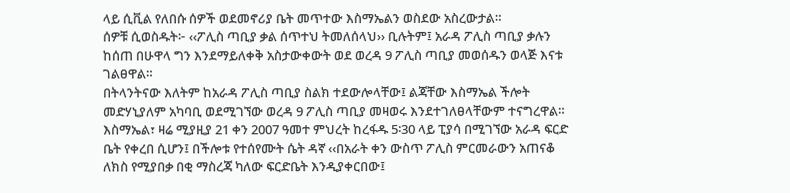ላይ ሲቪል የለበሱ ሰዎች ወደመኖሪያ ቤት መጥተው እስማኤልን ወስደው አስረውታል።
ሰዎቹ ሲወስዱት፦ ‹‹ፖሊስ ጣቢያ ቃል ሰጥተህ ትመለሰላህ›› ቢሉትም፤ አራዳ ፖሊስ ጣቢያ ቃሉን ከሰጠ በሁዋላ ግን እንደማይለቀቅ አስታውቀውት ወደ ወረዳ 9 ፖሊስ ጣቢያ መወሰዱን ወላጅ እናቱ ገልፀዋል።
በትላንትናው እለትም ከአራዳ ፖሊስ ጣቢያ ስልክ ተደውሎላቸው፤ ልጃቸው እስማኤል ችሎት መድሃኒያለም አካባቢ ወደሚገኘው ወረዳ 9 ፖሊስ ጣቢያ መዛወሩ እንደተገለፀላቸውም ተናግረዋል።
እስማኤል፣ ዛሬ ሚያዚያ 21 ቀን 2007 ዓመተ ምህረት ከረፋዱ 5፡30 ላይ ፒያሳ በሚገኘው አራዳ ፍርድ ቤት የቀረበ ሲሆን፤ በችሎቱ የተሰየሙት ሴት ዳኛ ‹‹በአራት ቀን ውስጥ ፖሊስ ምርመራውን አጠናቆ ለክስ የሚያበቃ በቂ ማስረጃ ካለው ፍርድቤት እንዲያቀርበው፤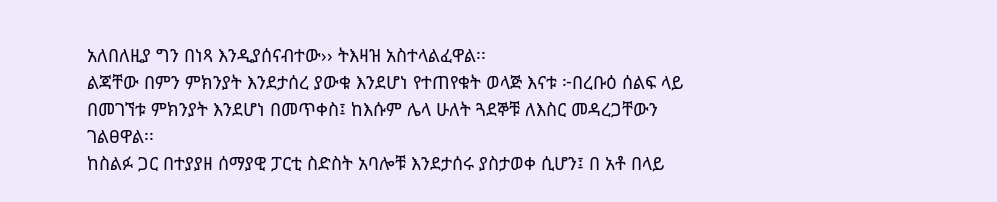አለበለዚያ ግን በነጻ እንዲያሰናብተው›› ትእዛዝ አስተላልፈዋል፡፡
ልጃቸው በምን ምክንያት እንደታሰረ ያውቁ እንደሆነ የተጠየቁት ወላጅ እናቱ ፦በረቡዕ ሰልፍ ላይ በመገኘቱ ምክንያት እንደሆነ በመጥቀስ፤ ከእሱም ሌላ ሁለት ጓደኞቹ ለእስር መዳረጋቸውን ገልፀዋል፡፡
ከስልፉ ጋር በተያያዘ ሰማያዊ ፓርቲ ስድስት አባሎቹ እንደታሰሩ ያስታወቀ ሲሆን፤ በ አቶ በላይ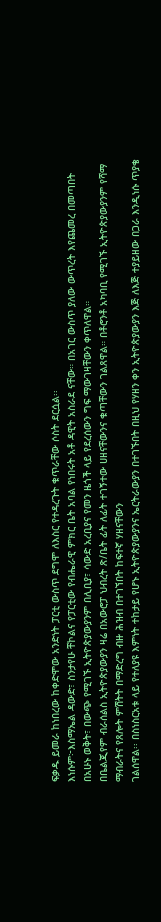ፍቃዱ ይመራ ከነበረው ከቀድሞው አንድነት ፓርቲ ውስጥ ደግሞ ለእስር የተዳረጉት ቁጥራቸው ሶስት ደርሷል፡፡
እነሱም፦እስማኤል ዳውድ፣ ስንታየሁ ቸኮልና የፓርቲው የብሔራዊ ምክር ቤት አባል የነበሩት አቶ ዳዊት አስራደ ናቸው። በአገር ውስጥ ያለው ውጥረት እየጨመረ በመጣበት በአሁኑ ወቅት፣ በውጭ የሚገኙ ኢትዮጵያውያንም በሊቢያ፣ ሳውድ አረቢያና የመን ዜጎች ላይ የደረሰውን ግፍ ማውገዛቸውን ቀጥለዋል።
በቤልጂየም ብራሰልስ ኢትዮጵያውያን ዛሬ በአውሮፓ ህብረት ጽ/ቤት ፊት ለፊት ተገኝተው ሀዘናቸውንና ቁጣቸውን ገልጸዋል። በቶሮንቶ አካባቢ የሚገኙ ኢትዮጵያውያንም የሻማ ማብራትና የጸሎት ምሽትት በማድረግ ብዙ ሕዝብ በተገኘበት ከፍተኛ ሃዘናቸውን
ገልሰዋል፡፡ በስነስርአቱ ላይ የተለያዩ እምነት ተከታይ የሆኑ ኢትዮጵያውያንና ኤርትራውያን በተገኙበት በዚህ የሃዘን ቀን ኢትዮጵያውያን እጅ ለእጅ ተያይዘው በጋራ እንዲነሱ ጥያቄ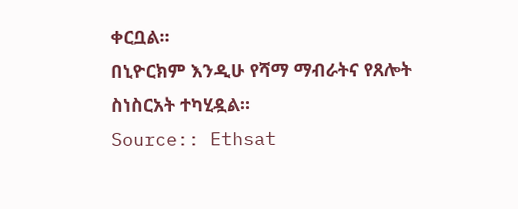ቀርቧል።
በኒዮርክም እንዲሁ የሻማ ማብራትና የጸሎት ስነስርአት ተካሂዷል።
Source:: Ethsat